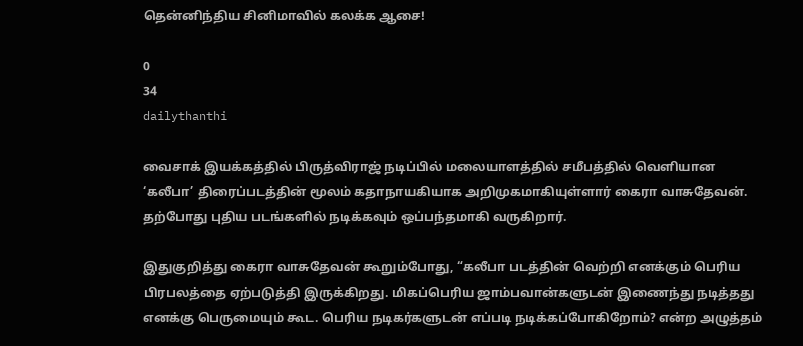தென்னிந்திய சினிமாவில் கலக்க ஆசை!

0
34
dailythanthi

வைசாக் இயக்கத்தில் பிருத்விராஜ் நடிப்பில் மலையாளத்தில் சமீபத்தில் வெளியான ‘கலீபா’ திரைப்படத்தின் மூலம் கதாநாயகியாக அறிமுகமாகியுள்ளார் கைரா வாசுதேவன். தற்போது புதிய படங்களில் நடிக்கவும் ஒப்பந்தமாகி வருகிறார்.

இதுகுறித்து கைரா வாசுதேவன் கூறும்போது, “கலீபா படத்தின் வெற்றி எனக்கும் பெரிய பிரபலத்தை ஏற்படுத்தி இருக்கிறது. மிகப்பெரிய ஜாம்பவான்களுடன் இணைந்து நடித்தது எனக்கு பெருமையும் கூட. பெரிய நடிகர்களுடன் எப்படி நடிக்கப்போகிறோம்? என்ற அழுத்தம்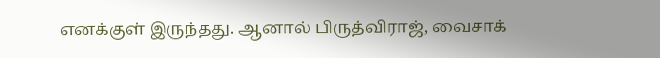எனக்குள் இருந்தது. ஆனால் பிருத்விராஜ், வைசாக்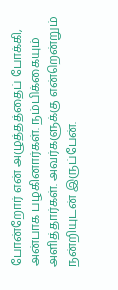போன்றோர் என் அழுத்தத்தைப் போக்கி, அன்பாக பழகினார்கள். நம்பிக்கையும் அளித்தார்கள். அவர்களுக்கு என்றென்றும் நன்றியுடன் இருப்பேன்.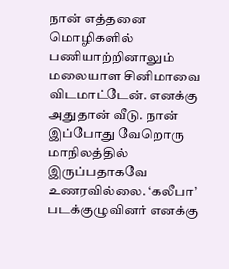நான் எத்தனை மொழிகளில் பணியாற்றினாலும் மலையாள சினிமாவை விடமாட்டேன். எனக்கு அதுதான் வீடு. நான் இப்போது வேறொரு மாநிலத்தில் இருப்பதாகவே உணரவில்லை. ‘கலீபா’ படக்குழுவினர் எனக்கு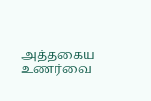அத்தகைய உணர்வை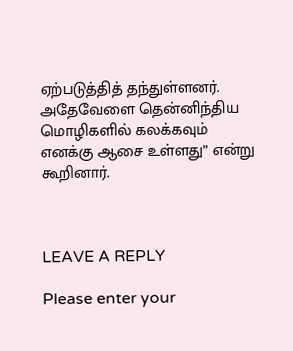ஏற்படுத்தித் தந்துள்ளனர். அதேவேளை தென்னிந்திய மொழிகளில் கலக்கவும் எனக்கு ஆசை உள்ளது” என்று கூறினார்.



LEAVE A REPLY

Please enter your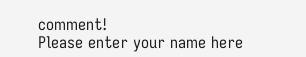comment!
Please enter your name here